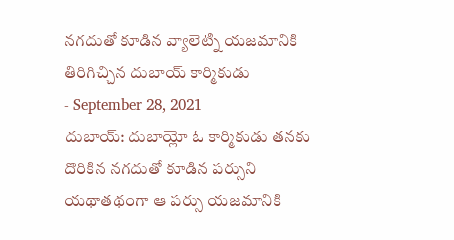నగదుతో కూడిన వ్యాలెట్ని యజమానికి తిరిగిచ్చిన దుబాయ్ కార్మికుడు
- September 28, 2021
దుబాయ్: దుబాయ్లో ఓ కార్మికుడు తనకు దొరికిన నగదుతో కూడిన పర్సుని యథాతథంగా ఆ పర్సు యజమానికి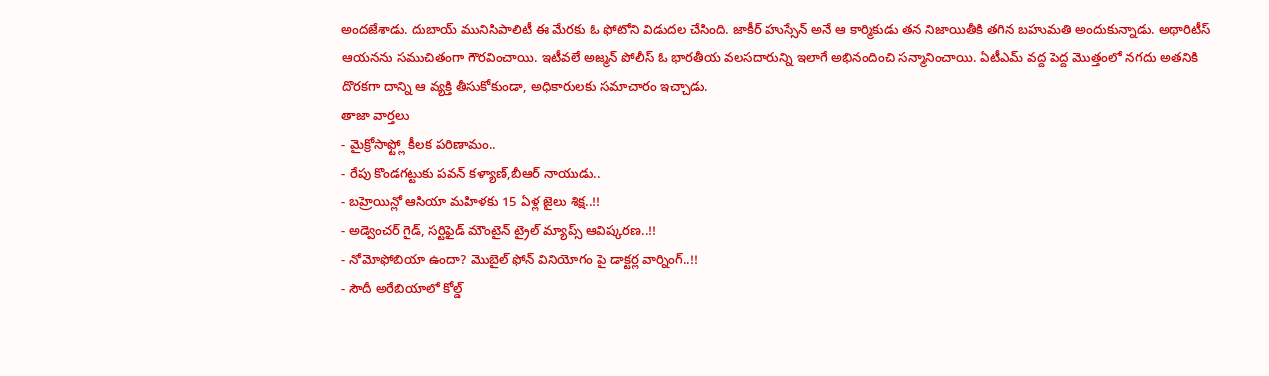అందజేశాడు. దుబాయ్ మునిసిపాలిటీ ఈ మేరకు ఓ ఫోటోని విడుదల చేసింది. జాకీర్ హుస్సేన్ అనే ఆ కార్మికుడు తన నిజాయితీకి తగిన బహుమతి అందుకున్నాడు. అథారిటీస్ ఆయనను సముచితంగా గౌరవించాయి. ఇటీవలే అజ్మన్ పోలీస్ ఓ భారతీయ వలసదారున్ని ఇలాగే అభినందించి సన్మానించాయి. ఏటీఎమ్ వద్ద పెద్ద మొత్తంలో నగదు అతనికి దొరకగా దాన్ని ఆ వ్యక్తి తీసుకోకుండా, అధికారులకు సమాచారం ఇచ్చాడు.
తాజా వార్తలు
- మైక్రోసాఫ్ట్లో కీలక పరిణామం..
- రేపు కొండగట్టుకు పవన్ కళ్యాణ్,బీఆర్ నాయుడు..
- బహ్రెయిన్లో ఆసియా మహిళకు 15 ఏళ్ల జైలు శిక్ష..!!
- అడ్వెంచర్ గైడ్, సర్టిఫైడ్ మౌంటైన్ ట్రైల్ మ్యాప్స్ ఆవిష్కరణ..!!
- నోమోఫోబియా ఉందా? మొబైల్ ఫోన్ వినియోగం పై డాక్టర్ల వార్నింగ్..!!
- సౌదీ అరేబియాలో కోల్డ్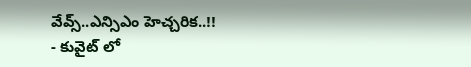వేవ్స్..ఎన్సిఎం హెచ్చరిక..!!
- కువైట్ లో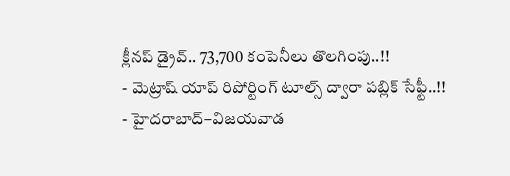క్లీనప్ డ్రైవ్.. 73,700 కంపెనీలు తొలగింపు..!!
- మెట్రాష్ యాప్ రిపోర్టింగ్ టూల్స్ ద్వారా పబ్లిక్ సేఫ్టీ..!!
- హైదరాబాద్–విజయవాడ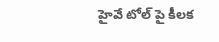హైవే టోల్ పై కీలక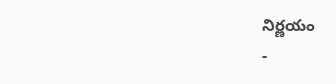నిర్ణయం
-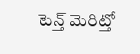టెన్త్ మెరిట్తో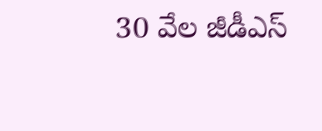30 వేల జీడీఎస్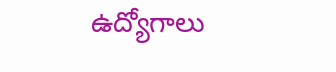ఉద్యోగాలు